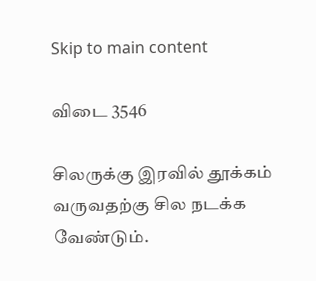Skip to main content

விடை 3546

சிலருக்கு இரவில் தூக்கம் வருவதற்கு சில நடக்க வேண்டும்.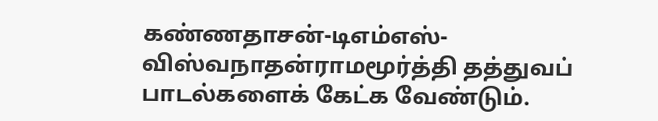கண்ணதாசன்-டிஎம்எஸ்-விஸ்வநாதன்ராமமூர்த்தி தத்துவப் பாடல்களைக் கேட்க வேண்டும்.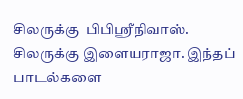சிலருக்கு  பிபிஶ்ரீநிவாஸ். சிலருக்கு இளையராஜா. இந்தப் பாடல்களை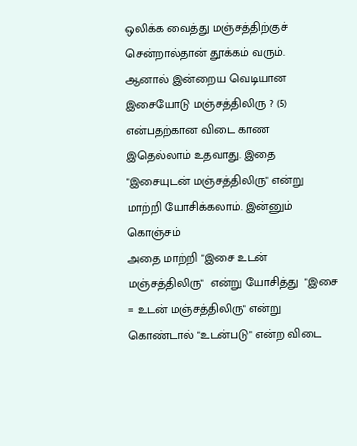ஒலிக்க வைத்து மஞ்சத்திற்குச் சென்றால்தான் தூக்கம் வரும்.
ஆனால் இன்றைய வெடியான
இசையோடு மஞ்சத்திலிரு ? (5)
என்பதற்கான விடை காண இதெல்லாம் உதவாது. இதை
"இசையுடன் மஞ்சத்திலிரு" என்று மாற்றி யோசிக்கலாம். இன்னும் கொஞ்சம்
அதை மாற்றி "இசை உடன் மஞ்சத்திலிரு"  என்று யோசித்து  "இசை = உடன் மஞ்சத்திலிரு" என்று கொண்டால் "உடன்படு" என்ற விடை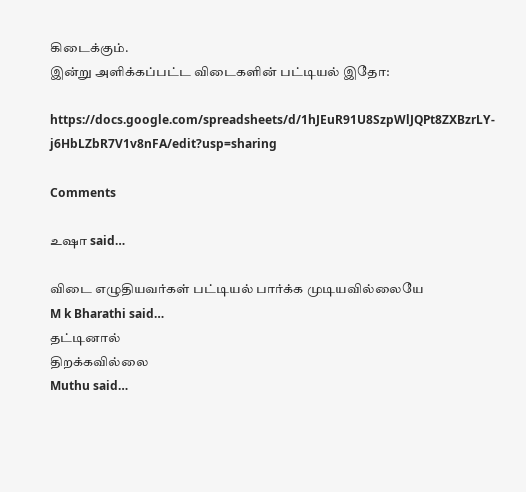கிடைக்கும்.
இன்று அளிக்கப்பட்ட விடைகளின் பட்டியல் இதோ:

https://docs.google.com/spreadsheets/d/1hJEuR91U8SzpWlJQPt8ZXBzrLY-j6HbLZbR7V1v8nFA/edit?usp=sharing

Comments

உஷா said…

விடை எழுதியவர்கள் பட்டியல் பார்க்க முடியவில்லையே
M k Bharathi said…
தட்டினால்
திறக்கவில்லை
Muthu said…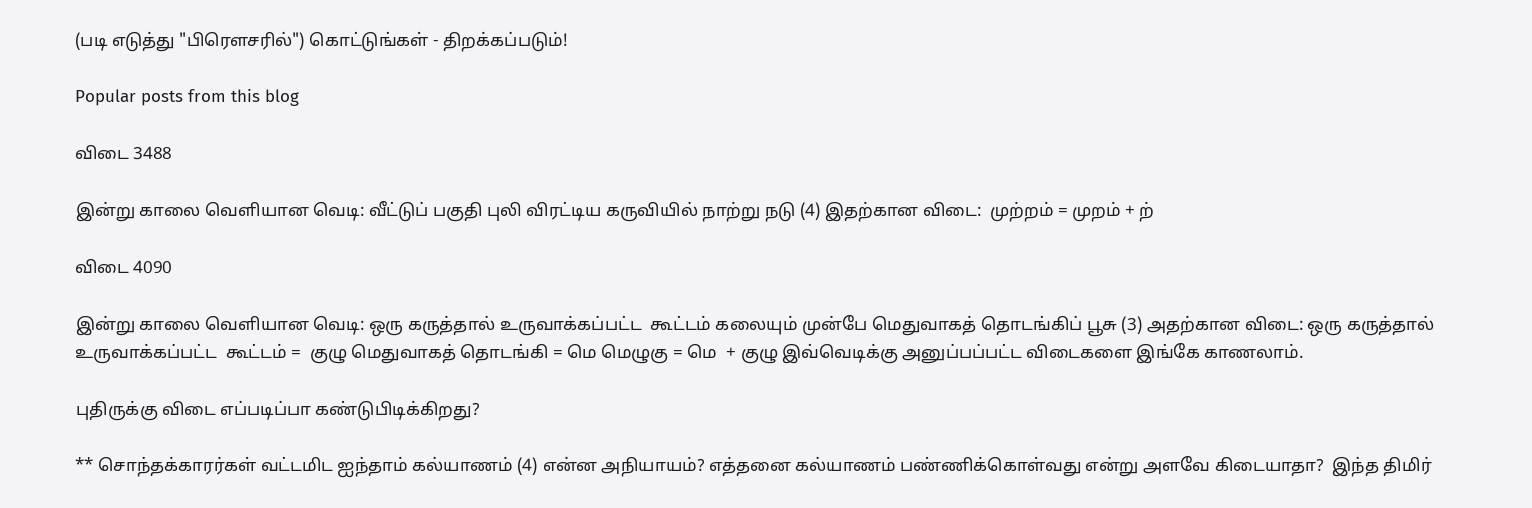(படி எடுத்து "பிரௌசரில்") கொட்டுங்கள் - திறக்கப்படும்!

Popular posts from this blog

விடை 3488

இன்று காலை வெளியான வெடி: வீட்டுப் பகுதி புலி விரட்டிய கருவியில் நாற்று நடு (4) இதற்கான விடை:  முற்றம் = முறம் + ற்

விடை 4090

இன்று காலை வெளியான வெடி: ஒரு கருத்தால் உருவாக்கப்பட்ட  கூட்டம் கலையும் முன்பே மெதுவாகத் தொடங்கிப் பூசு (3) அதற்கான விடை: ஒரு கருத்தால் உருவாக்கப்பட்ட  கூட்டம் =  குழு மெதுவாகத் தொடங்கி = மெ மெழுகு = மெ  + குழு இவ்வெடிக்கு அனுப்பப்பட்ட விடைகளை இங்கே காணலாம்.

புதிருக்கு விடை எப்படிப்பா கண்டுபிடிக்கிறது?

** சொந்தக்காரர்கள் வட்டமிட ஐந்தாம் கல்யாணம் (4) என்ன அநியாயம்? எத்தனை கல்யாணம் பண்ணிக்கொள்வது என்று அளவே கிடையாதா?  இந்த திமிர்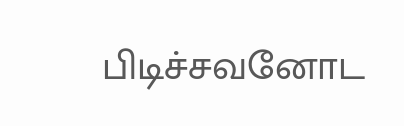பிடிச்சவனோட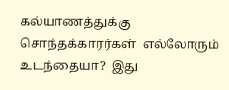கல்யாணத்துக்கு  சொந்தக்காரர்கள்  எல்லோரும் உடந்தையா?  இது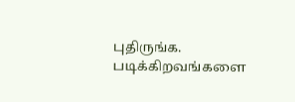புதிருங்க.  படிக்கிறவங்களை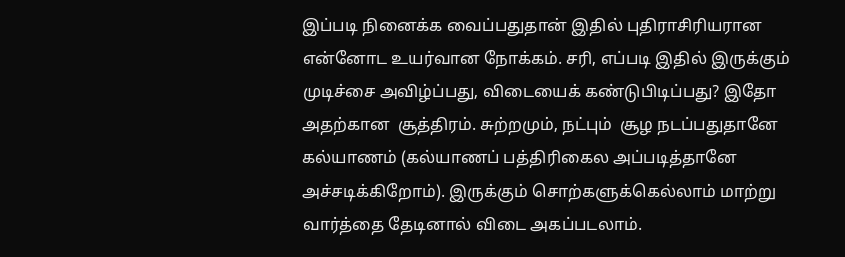இப்படி நினைக்க வைப்பதுதான் இதில் புதிராசிரியரான என்னோட உயர்வான நோக்கம். சரி, எப்படி இதில் இருக்கும் முடிச்சை அவிழ்ப்பது, விடையைக் கண்டுபிடிப்பது? இதோ அதற்கான  சூத்திரம். சுற்றமும், நட்பும்  சூழ நடப்பதுதானே கல்யாணம் (கல்யாணப் பத்திரிகைல அப்படித்தானே அச்சடிக்கிறோம்). இருக்கும் சொற்களுக்கெல்லாம் மாற்று வார்த்தை தேடினால் விடை அகப்படலாம்.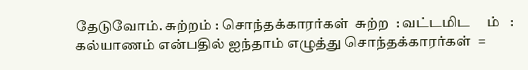தேடுவோம். சுற்றம் : சொந்தக்காரர்கள்  சுற்ற  : வட்டமிட     ம்   : கல்யாணம் என்பதில் ஐந்தாம் எழுத்து சொந்தக்காரர்கள்  =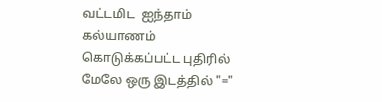வட்டமிட  ஐந்தாம் கல்யாணம் கொடுக்கப்பட்ட புதிரில் மேலே ஒரு இடத்தில் "="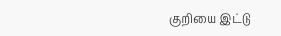குறியை இட்டு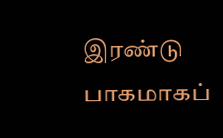இரண்டு பாகமாகப்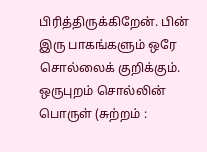பிரித்திருக்கிறேன். பின் இரு பாகங்களும் ஒரே சொல்லைக் குறிக்கும். ஒருபுறம் சொல்லின் பொருள் (சுற்றம் :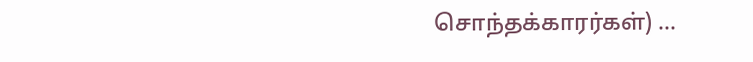சொந்தக்காரர்கள்) ...